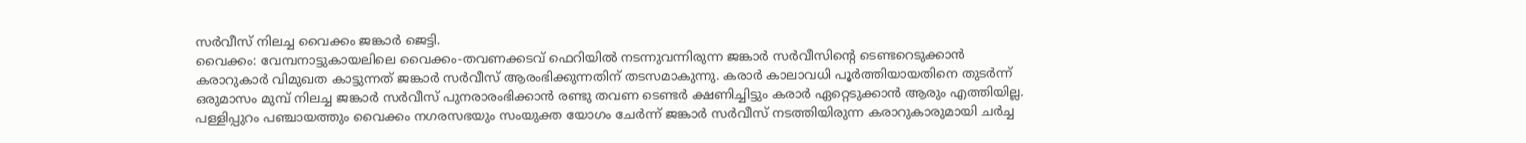സർവീസ് നിലച്ച വൈക്കം ജങ്കാർ ജെട്ടി.
വൈക്കം: വേമ്പനാട്ടുകായലിലെ വൈക്കം-തവണക്കടവ് ഫെറിയിൽ നടന്നുവന്നിരുന്ന ജങ്കാർ സർവീസിന്റെ ടെണ്ടറെടുക്കാൻ കരാറുകാർ വിമുഖത കാട്ടുന്നത് ജങ്കാർ സർവീസ് ആരംഭിക്കുന്നതിന് തടസമാകുന്നു. കരാർ കാലാവധി പൂർത്തിയായതിനെ തുടർന്ന് ഒരുമാസം മുമ്പ് നിലച്ച ജങ്കാർ സർവീസ് പുനരാരംഭിക്കാൻ രണ്ടു തവണ ടെണ്ടർ ക്ഷണിച്ചിട്ടും കരാർ ഏറ്റെടുക്കാൻ ആരും എത്തിയില്ല.
പള്ളിപ്പുറം പഞ്ചായത്തും വൈക്കം നഗരസഭയും സംയുക്ത യോഗം ചേർന്ന് ജങ്കാർ സർവീസ് നടത്തിയിരുന്ന കരാറുകാരുമായി ചർച്ച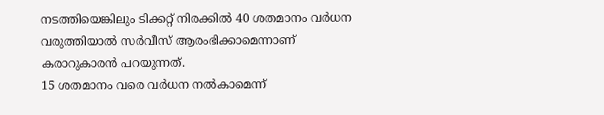നടത്തിയെങ്കിലും ടിക്കറ്റ് നിരക്കിൽ 40 ശതമാനം വർധന വരുത്തിയാൽ സർവീസ് ആരംഭിക്കാമെന്നാണ് കരാറുകാരൻ പറയുന്നത്.
15 ശതമാനം വരെ വർധന നൽകാമെന്ന്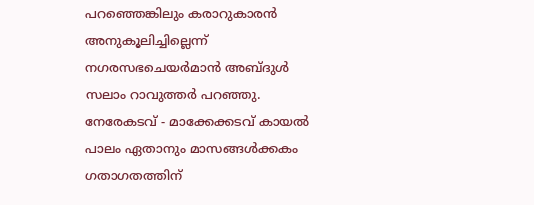പറഞ്ഞെങ്കിലും കരാറുകാരൻ അനുകൂലിച്ചില്ലെന്ന് നഗരസഭചെയർമാൻ അബ്ദുൾ സലാം റാവുത്തർ പറഞ്ഞു. നേരേകടവ് - മാക്കേക്കടവ് കായൽ പാലം ഏതാനും മാസങ്ങൾക്കകം ഗതാഗതത്തിന്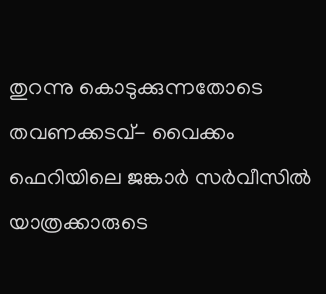തുറന്നു കൊടുക്കുന്നതോടെ തവണക്കടവ്- വൈക്കം ഫെറിയിലെ ജങ്കാർ സർവീസിൽ യാത്രക്കാരുടെ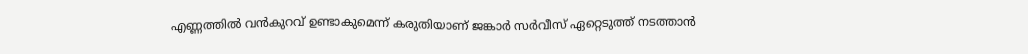എണ്ണത്തിൽ വൻകുറവ് ഉണ്ടാകുമെന്ന് കരുതിയാണ് ജങ്കാർ സർവീസ് ഏറ്റെടുത്ത് നടത്താൻ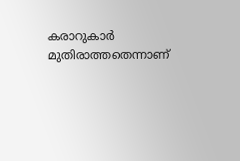കരാറുകാർ മുതിരാത്തതെന്നാണ്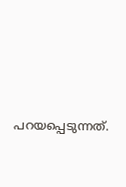പറയപ്പെടുന്നത്.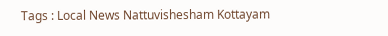Tags : Local News Nattuvishesham Kottayam